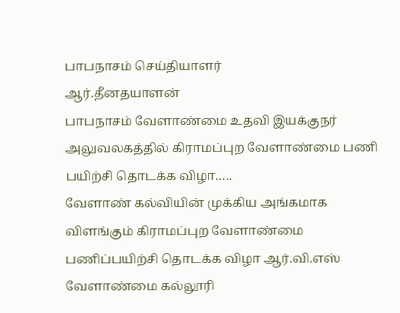பாபநாசம் செய்தியாளர்
ஆர்.தீனதயாளன்
பாபநாசம் வேளாண்மை உதவி இயக்குநர் அலுவலகத்தில் கிராமப்புற வேளாண்மை பணி பயிற்சி தொடக்க விழா…..
வேளாண் கல்வியின் முக்கிய அங்கமாக விளங்கும் கிராமப்புற வேளாண்மை பணிப்பயிற்சி தொடக்க விழா ஆர்.வி.எஸ் வேளாண்மை கல்லூரி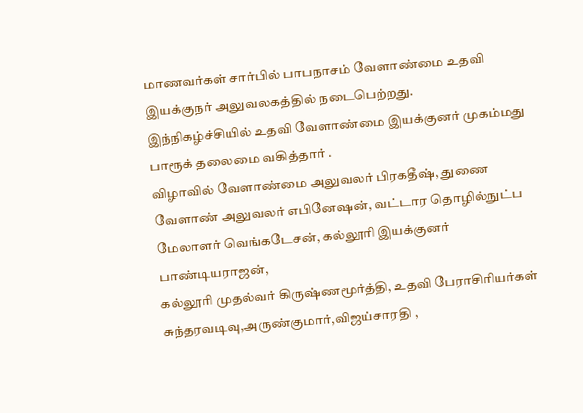மாணவர்கள் சார்பில் பாபநாசம் வேளாண்மை உதவி இயக்குநர் அலுவலகத்தில் நடைபெற்றது.
இந்நிகழ்ச்சியில் உதவி வேளாண்மை இயக்குனர் முகம்மது பாரூக் தலைமை வகித்தார் .
விழாவில் வேளாண்மை அலுவலர் பிரகதீஷ், துணை வேளாண் அலுவலர் எபினேஷன், வட்டார தொழில்நுட்ப மேலாளர் வெங்கடேசன், கல்லூரி இயக்குனர் பாண்டியராஜன்,
கல்லூரி முதல்வர் கிருஷ்ணமூர்த்தி, உதவி பேராசிரியர்கள் சுந்தரவடிவு,அருண்குமார்,விஜய்சாரதி ,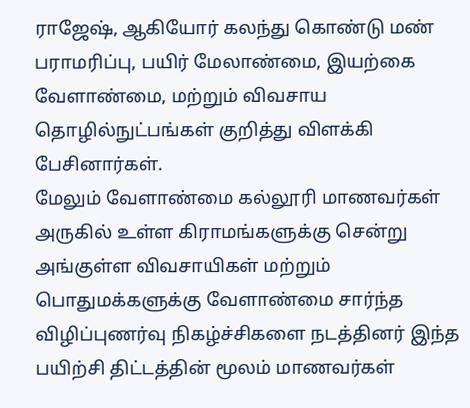ராஜேஷ், ஆகியோர் கலந்து கொண்டு மண் பராமரிப்பு, பயிர் மேலாண்மை, இயற்கை வேளாண்மை, மற்றும் விவசாய தொழில்நுட்பங்கள் குறித்து விளக்கி பேசினார்கள்.
மேலும் வேளாண்மை கல்லூரி மாணவர்கள் அருகில் உள்ள கிராமங்களுக்கு சென்று அங்குள்ள விவசாயிகள் மற்றும் பொதுமக்களுக்கு வேளாண்மை சார்ந்த விழிப்புணர்வு நிகழ்ச்சிகளை நடத்தினர் இந்த பயிற்சி திட்டத்தின் மூலம் மாணவர்கள்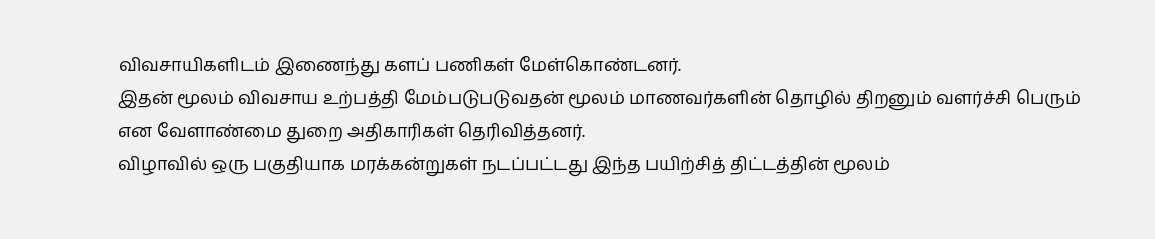விவசாயிகளிடம் இணைந்து களப் பணிகள் மேள்கொண்டனர்.
இதன் மூலம் விவசாய உற்பத்தி மேம்படுபடுவதன் மூலம் மாணவர்களின் தொழில் திறனும் வளர்ச்சி பெரும் என வேளாண்மை துறை அதிகாரிகள் தெரிவித்தனர்.
விழாவில் ஒரு பகுதியாக மரக்கன்றுகள் நடப்பட்டது இந்த பயிற்சித் திட்டத்தின் மூலம்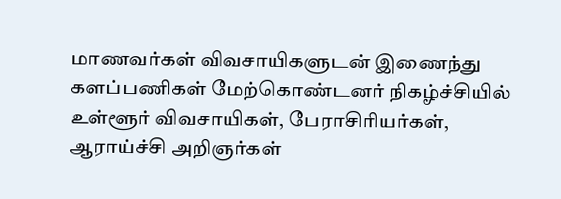மாணவர்கள் விவசாயிகளுடன் இணைந்து களப்பணிகள் மேற்கொண்டனர் நிகழ்ச்சியில் உள்ளூர் விவசாயிகள், பேராசிரியர்கள், ஆராய்ச்சி அறிஞர்கள்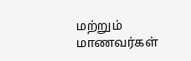மற்றும் மாணவர்கள்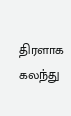திரளாக கலந்து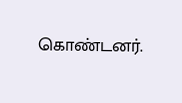கொண்டனர்.